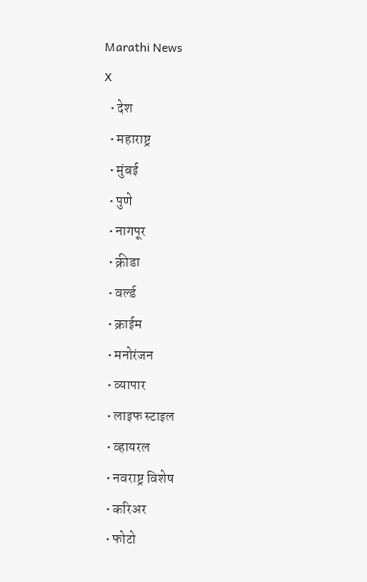Marathi News
X
  • देश
  • महाराष्ट्र
  • मुंबई
  • पुणे
  • नागपूर
  • क्रीडा
  • वर्ल्ड
  • क्राईम
  • मनोरंजन
  • व्यापार
  • लाइफ स्टाइल
  • व्हायरल
  • नवराष्ट्र विशेष
  • करिअर
  • फोटो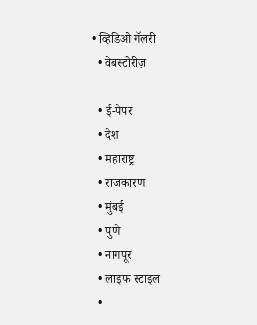• व्हिडिओ गॅलरी
  • वेबस्टोरीज़

  • ई-पेपर
  • देश
  • महाराष्ट्र
  • राजकारण
  • मुंबई
  • पुणे
  • नागपूर
  • लाइफ स्टाइल
  •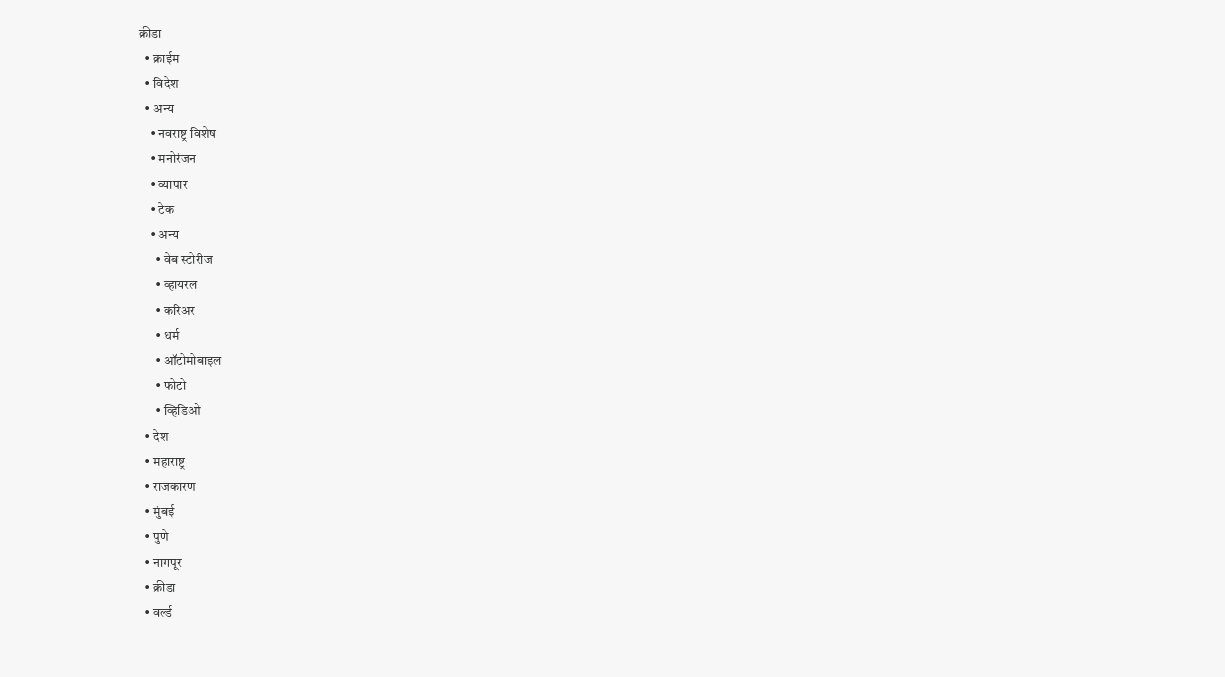क्रीडा
  • क्राईम
  • विदेश
  • अन्य
    • नवराष्ट्र विशेष
    • मनोरंजन
    • व्यापार
    • टेक
    • अन्य
      • वेब स्टोरीज
      • व्हायरल
      • करिअर
      • धर्म
      • ऑटोमोबाइल
      • फोटो
      • व्हिडिओ
  • देश
  • महाराष्ट्र
  • राजकारण
  • मुंबई
  • पुणे
  • नागपूर
  • क्रीडा
  • वर्ल्ड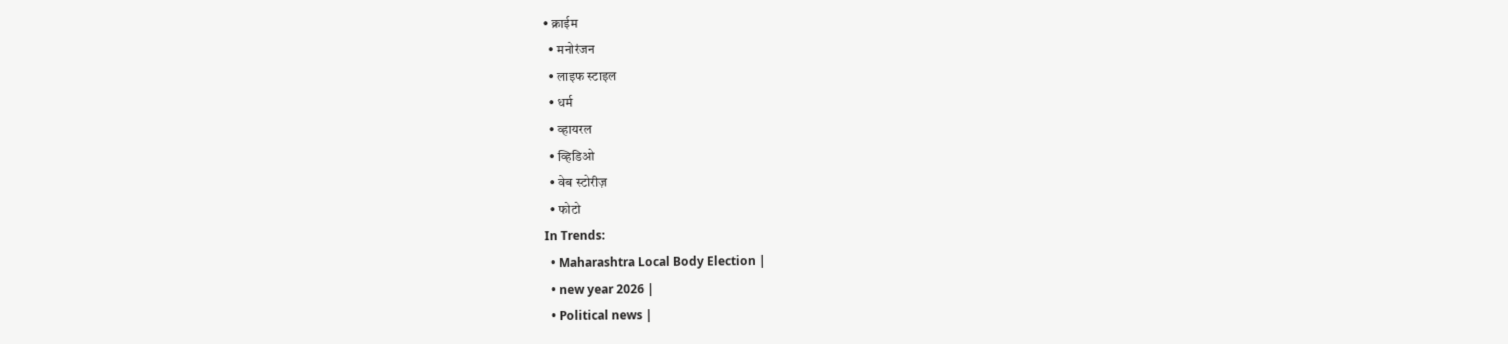• क्राईम
  • मनोरंजन
  • लाइफ स्टाइल
  • धर्म
  • व्हायरल
  • व्हिडिओ
  • वेब स्टोरीज़
  • फोटो
In Trends:
  • Maharashtra Local Body Election |
  • new year 2026 |
  • Political news |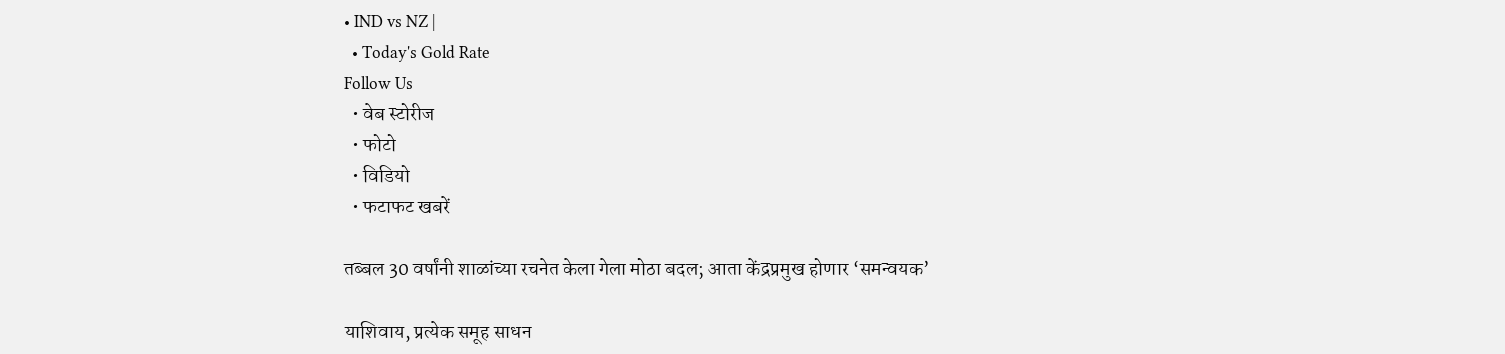• IND vs NZ |
  • Today's Gold Rate
Follow Us
  • वेब स्टोरीज
  • फोटो
  • विडियो
  • फटाफट खबरें

तब्बल 30 वर्षांनी शाळांच्या रचनेत केला गेला मोठा बदल; आता केंद्रप्रमुख होणार ‘समन्वयक’

याशिवाय, प्रत्येक समूह साधन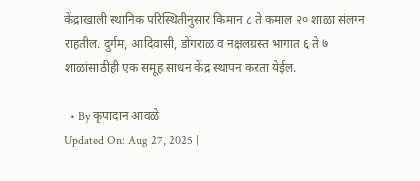केंद्राखाली स्थानिक परिस्थितीनुसार किमान ८ ते कमाल २० शाळा संलग्न राहतील. दुर्गम, आदिवासी, डोंगराळ व नक्षलग्रस्त भागात ६ ते ७ शाळांसाठीही एक समूह साधन केंद्र स्थापन करता येईल.

  • By कृपादान आवळे
Updated On: Aug 27, 2025 |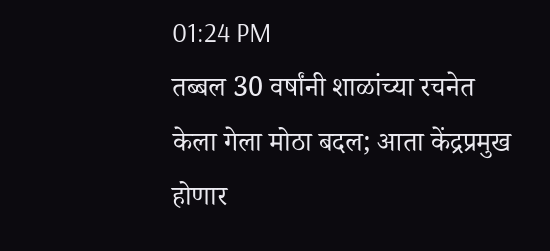01:24 PM
तब्बल 30 वर्षांनी शाळांच्या रचनेत केला गेला मोठा बदल; आता केंद्रप्रमुख होणार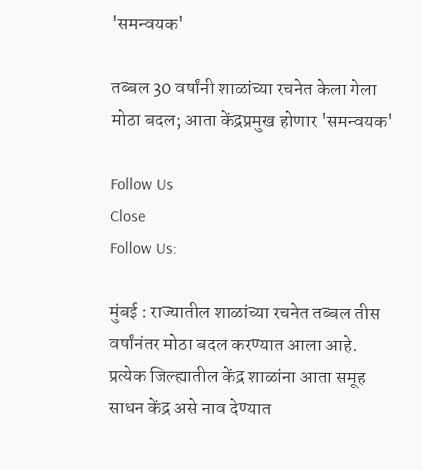'समन्वयक'

तब्बल 30 वर्षांनी शाळांच्या रचनेत केला गेला मोठा बदल; आता केंद्रप्रमुख होणार 'समन्वयक'

Follow Us
Close
Follow Us:

मुंबई : राज्यातील शाळांच्या रचनेत तब्बल तीस वर्षांनंतर मोठा बदल करण्यात आला आहे. प्रत्येक जिल्ह्यातील केंद्र शाळांना आता समूह साधन केंद्र असे नाव देण्यात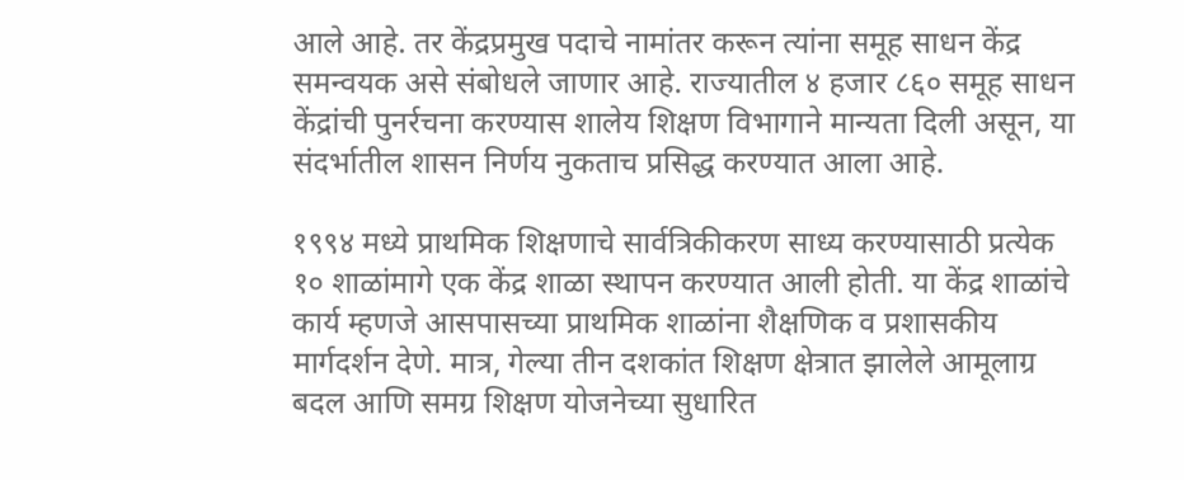आले आहे. तर केंद्रप्रमुख पदाचे नामांतर करून त्यांना समूह साधन केंद्र समन्वयक असे संबोधले जाणार आहे. राज्यातील ४ हजार ८६० समूह साधन केंद्रांची पुनर्रचना करण्यास शालेय शिक्षण विभागाने मान्यता दिली असून, या संदर्भातील शासन निर्णय नुकताच प्रसिद्ध करण्यात आला आहे.

१९९४ मध्ये प्राथमिक शिक्षणाचे सार्वत्रिकीकरण साध्य करण्यासाठी प्रत्येक १० शाळांमागे एक केंद्र शाळा स्थापन करण्यात आली होती. या केंद्र शाळांचे कार्य म्हणजे आसपासच्या प्राथमिक शाळांना शैक्षणिक व प्रशासकीय मार्गदर्शन देणे. मात्र, गेल्या तीन दशकांत शिक्षण क्षेत्रात झालेले आमूलाग्र बदल आणि समग्र शिक्षण योजनेच्या सुधारित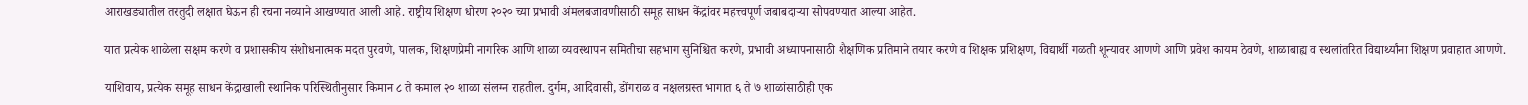आराखड्यातील तरतुदी लक्षात घेऊन ही रचना नव्याने आखण्यात आली आहे. राष्ट्रीय शिक्षण धोरण २०२० च्या प्रभावी अंमलबजावणीसाठी समूह साधन केंद्रांवर महत्त्वपूर्ण जबाबदाऱ्या सोपवण्यात आल्या आहेत.

यात प्रत्येक शाळेला सक्षम करणे व प्रशासकीय संशोधनात्मक मदत पुरवणे, पालक, शिक्षणप्रेमी नागरिक आणि शाळा व्यवस्थापन समितीचा सहभाग सुनिश्चित करणे, प्रभावी अध्यापनासाठी शैक्षणिक प्रतिमाने तयार करणे व शिक्षक प्रशिक्षण, विद्यार्थी गळती शून्यावर आणणे आणि प्रवेश कायम ठेवणे, शाळाबाह्य व स्थलांतरित विद्यार्थ्यांना शिक्षण प्रवाहात आणणे.

याशिवाय, प्रत्येक समूह साधन केंद्राखाली स्थानिक परिस्थितीनुसार किमान ८ ते कमाल २० शाळा संलग्न राहतील. दुर्गम, आदिवासी, डोंगराळ व नक्षलग्रस्त भागात ६ ते ७ शाळांसाठीही एक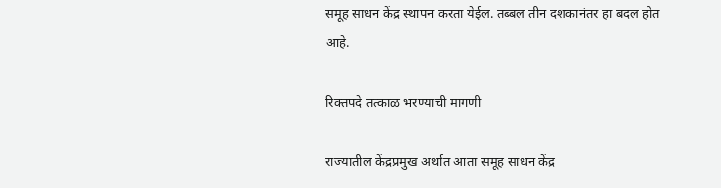समूह साधन केंद्र स्थापन करता येईल. तब्बल तीन दशकानंतर हा बदल होत आहे.

रिक्तपदे तत्काळ भरण्याची मागणी

राज्यातील केंद्रप्रमुख अर्थात आता समूह साधन केंद्र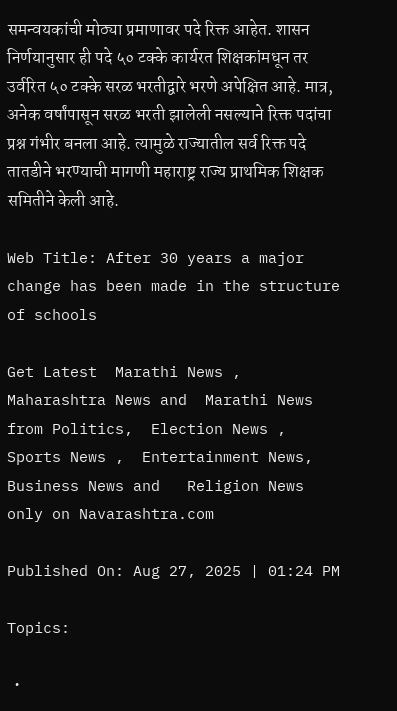समन्वयकांची मोठ्या प्रमाणावर पदे रिक्त आहेत. शासन निर्णयानुसार ही पदे ५० टक्के कार्यरत शिक्षकांमधून तर उर्वरित ५० टक्के सरळ भरतीद्वारे भरणे अपेक्षित आहे. मात्र, अनेक वर्षांपासून सरळ भरती झालेली नसल्याने रिक्त पदांचा प्रश्न गंभीर बनला आहे. त्यामुळे राज्यातील सर्व रिक्त पदे तातडीने भरण्याची मागणी महाराष्ट्र राज्य प्राथमिक शिक्षक समितीने केली आहे.

Web Title: After 30 years a major change has been made in the structure of schools

Get Latest  Marathi News ,  Maharashtra News and  Marathi News from Politics,  Election News ,  Sports News ,  Entertainment News,  Business News and   Religion News  only on Navarashtra.com

Published On: Aug 27, 2025 | 01:24 PM

Topics:

  •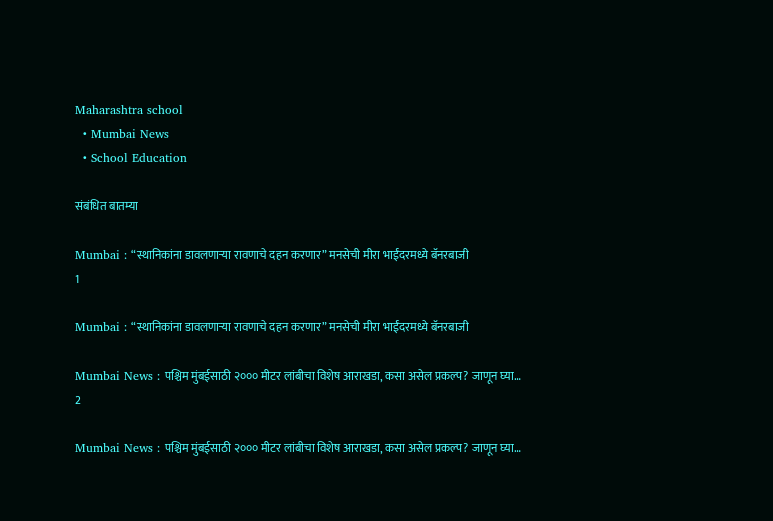Maharashtra school
  • Mumbai News
  • School Education

संबंधित बातम्या

Mumbai : “स्थानिकांना डावलणाऱ्या रावणाचे दहन करणार” मनसेची मीरा भाईंदरमध्ये बॅनरबाजी
1

Mumbai : “स्थानिकांना डावलणाऱ्या रावणाचे दहन करणार” मनसेची मीरा भाईंदरमध्ये बॅनरबाजी

Mumbai News : पश्चिम मुंबईसाठी २००० मीटर लांबीचा विशेष आराखडा, कसा असेल प्रकल्प? जाणून घ्या…
2

Mumbai News : पश्चिम मुंबईसाठी २००० मीटर लांबीचा विशेष आराखडा, कसा असेल प्रकल्प? जाणून घ्या…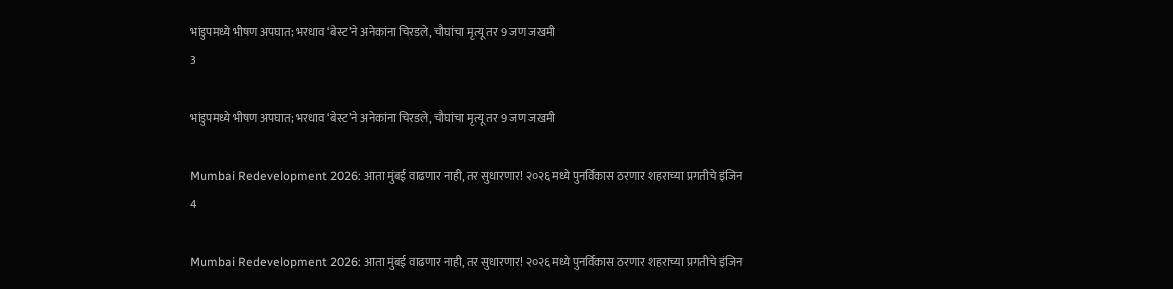भांडुपमध्ये भीषण अपघात; भरधाव ‘बेस्ट’ने अनेकांना चिरडले, चौघांचा मृत्यू तर 9 जण जखमी
3

भांडुपमध्ये भीषण अपघात; भरधाव ‘बेस्ट’ने अनेकांना चिरडले, चौघांचा मृत्यू तर 9 जण जखमी

Mumbai Redevelopment 2026: आता मुंबई वाढणार नाही, तर सुधारणार! २०२६ मध्ये पुनर्विकास ठरणार शहराच्या प्रगतीचे इंजिन
4

Mumbai Redevelopment 2026: आता मुंबई वाढणार नाही, तर सुधारणार! २०२६ मध्ये पुनर्विकास ठरणार शहराच्या प्रगतीचे इंजिन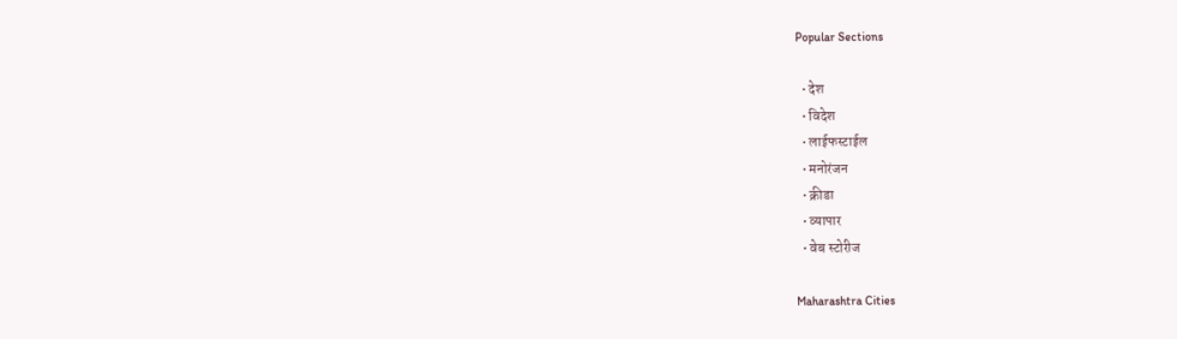Popular Sections

  • देश
  • विदेश
  • लाईफस्टाईल
  • मनोरंजन
  • क्रीडा
  • व्यापार
  • वेब स्टोरीज

Maharashtra Cities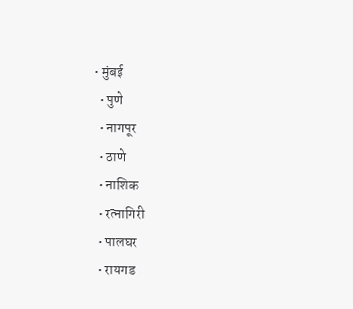• मुंबई
  • पुणे
  • नागपूर
  • ठाणे
  • नाशिक
  • रत्नागिरी
  • पालघर
  • रायगड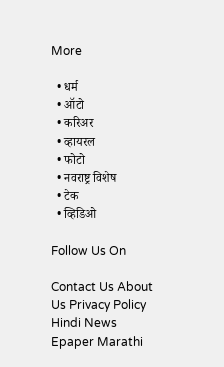More

  • धर्म
  • ऑटो
  • करिअर
  • व्हायरल
  • फोटो
  • नवराष्ट्र विशेष
  • टेक
  • व्हिडिओ

Follow Us On

Contact Us About Us Privacy Policy
Hindi News Epaper Marathi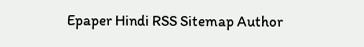Epaper Hindi RSS Sitemap Author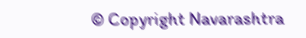© Copyright Navarashtra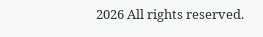2026 All rights reserved.